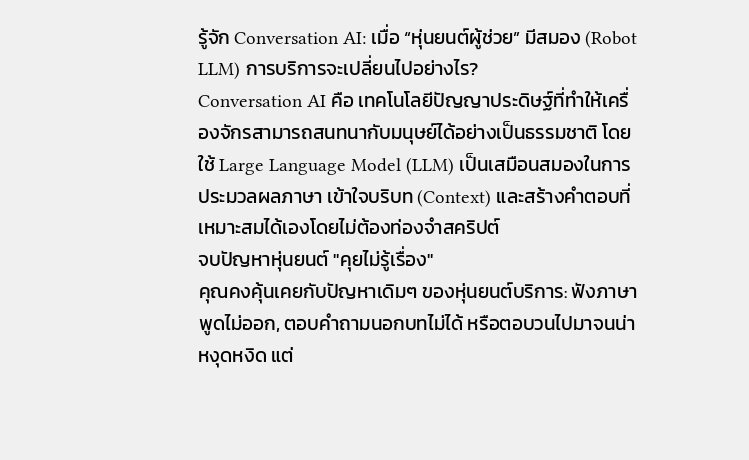รู้จัก Conversation AI: เมื่อ “หุ่นยนต์ผู้ช่วย” มีสมอง (Robot LLM) การบริการจะเปลี่ยนไปอย่างไร?
Conversation AI คือ เทคโนโลยีปัญญาประดิษฐ์ที่ทำให้เครื่องจักรสามารถสนทนากับมนุษย์ได้อย่างเป็นธรรมชาติ โดยใช้ Large Language Model (LLM) เป็นเสมือนสมองในการประมวลผลภาษา เข้าใจบริบท (Context) และสร้างคำตอบที่เหมาะสมได้เองโดยไม่ต้องท่องจำสคริปต์
จบปัญหาหุ่นยนต์ "คุยไม่รู้เรื่อง"
คุณคงคุ้นเคยกับปัญหาเดิมๆ ของหุ่นยนต์บริการ: ฟังภาษาพูดไม่ออก, ตอบคำถามนอกบทไม่ได้ หรือตอบวนไปมาจนน่าหงุดหงิด แต่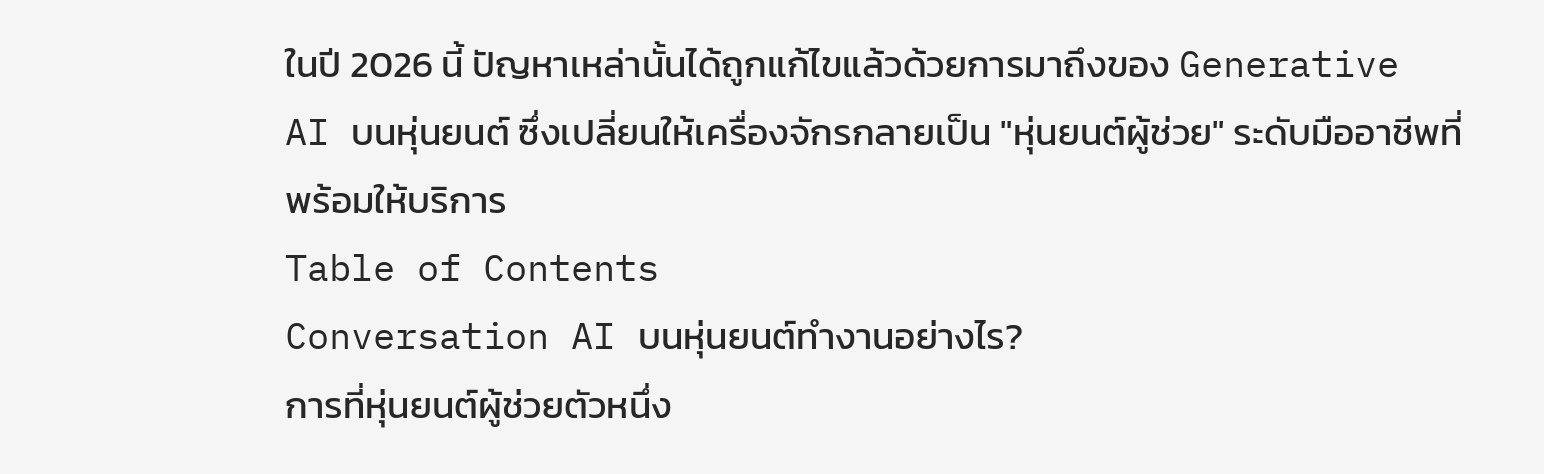ในปี 2026 นี้ ปัญหาเหล่านั้นได้ถูกแก้ไขแล้วด้วยการมาถึงของ Generative AI บนหุ่นยนต์ ซึ่งเปลี่ยนให้เครื่องจักรกลายเป็น "หุ่นยนต์ผู้ช่วย" ระดับมืออาชีพที่พร้อมให้บริการ
Table of Contents
Conversation AI บนหุ่นยนต์ทำงานอย่างไร?
การที่หุ่นยนต์ผู้ช่วยตัวหนึ่ง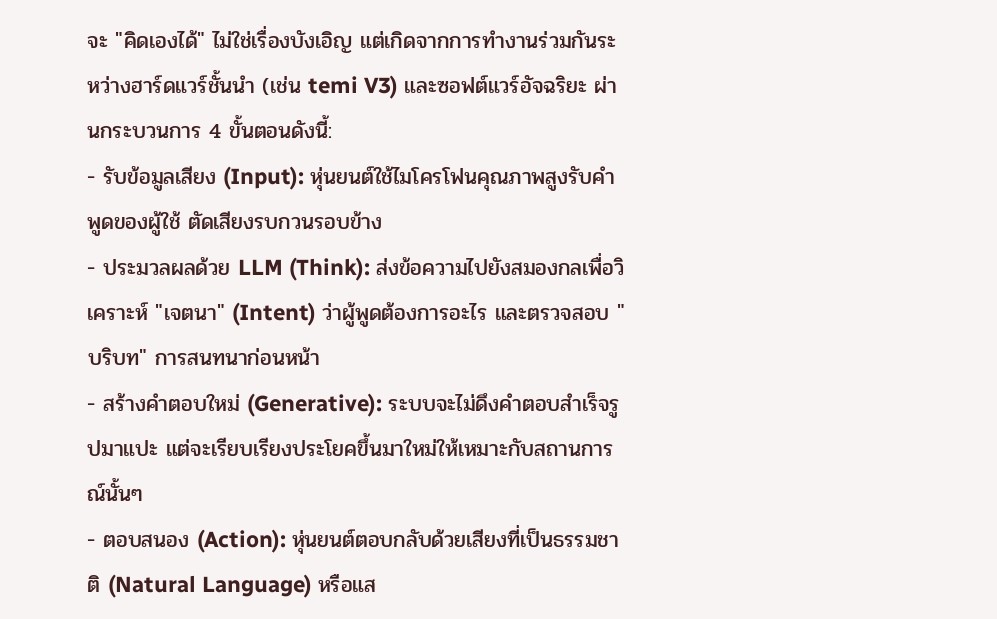จะ "คิดเองได้" ไม่ใช่เรื่องบังเอิญ แต่เกิดจากการทำงานร่วมกันระหว่างฮาร์ดแวร์ชั้นนำ (เช่น temi V3) และซอฟต์แวร์อัจฉริยะ ผ่านกระบวนการ 4 ขั้นตอนดังนี้:
- รับข้อมูลเสียง (Input): หุ่นยนต์ใช้ไมโครโฟนคุณภาพสูงรับคำพูดของผู้ใช้ ตัดเสียงรบกวนรอบข้าง
- ประมวลผลด้วย LLM (Think): ส่งข้อความไปยังสมองกลเพื่อวิเคราะห์ "เจตนา" (Intent) ว่าผู้พูดต้องการอะไร และตรวจสอบ "บริบท" การสนทนาก่อนหน้า
- สร้างคำตอบใหม่ (Generative): ระบบจะไม่ดึงคำตอบสำเร็จรูปมาแปะ แต่จะเรียบเรียงประโยคขึ้นมาใหม่ให้เหมาะกับสถานการณ์นั้นๆ
- ตอบสนอง (Action): หุ่นยนต์ตอบกลับด้วยเสียงที่เป็นธรรมชาติ (Natural Language) หรือแส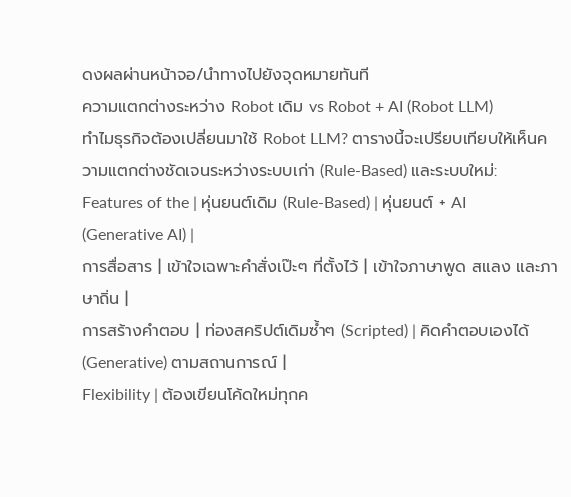ดงผลผ่านหน้าจอ/นำทางไปยังจุดหมายทันที
ความแตกต่างระหว่าง Robot เดิม vs Robot + AI (Robot LLM)
ทำไมธุรกิจต้องเปลี่ยนมาใช้ Robot LLM? ตารางนี้จะเปรียบเทียบให้เห็นความแตกต่างชัดเจนระหว่างระบบเก่า (Rule-Based) และระบบใหม่:
Features of the | หุ่นยนต์เดิม (Rule-Based) | หุ่นยนต์ + AI (Generative AI) |
การสื่อสาร | เข้าใจเฉพาะคำสั่งเป๊ะๆ ที่ตั้งไว้ | เข้าใจภาษาพูด สแลง และภาษาถิ่น |
การสร้างคำตอบ | ท่องสคริปต์เดิมซ้ำๆ (Scripted) | คิดคำตอบเองได้ (Generative) ตามสถานการณ์ |
Flexibility | ต้องเขียนโค้ดใหม่ทุกค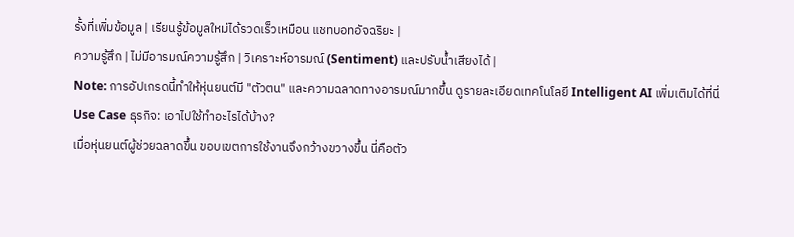รั้งที่เพิ่มข้อมูล | เรียนรู้ข้อมูลใหม่ได้รวดเร็วเหมือน แชทบอทอัจฉริยะ |
ความรู้สึก | ไม่มีอารมณ์ความรู้สึก | วิเคราะห์อารมณ์ (Sentiment) และปรับน้ำเสียงได้ |
Note: การอัปเกรดนี้ทำให้หุ่นยนต์มี "ตัวตน" และความฉลาดทางอารมณ์มากขึ้น ดูรายละเอียดเทคโนโลยี Intelligent AI เพิ่มเติมได้ที่นี่
Use Case ธุรกิจ: เอาไปใช้ทำอะไรได้บ้าง?
เมื่อหุ่นยนต์ผู้ช่วยฉลาดขึ้น ขอบเขตการใช้งานจึงกว้างขวางขึ้น นี่คือตัว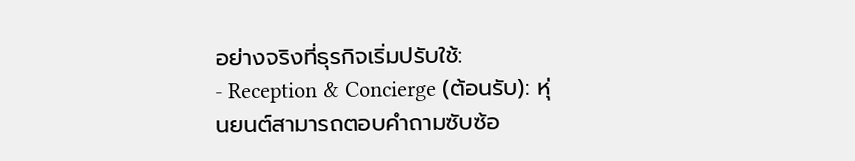อย่างจริงที่ธุรกิจเริ่มปรับใช้:
- Reception & Concierge (ต้อนรับ): หุ่นยนต์สามารถตอบคำถามซับซ้อ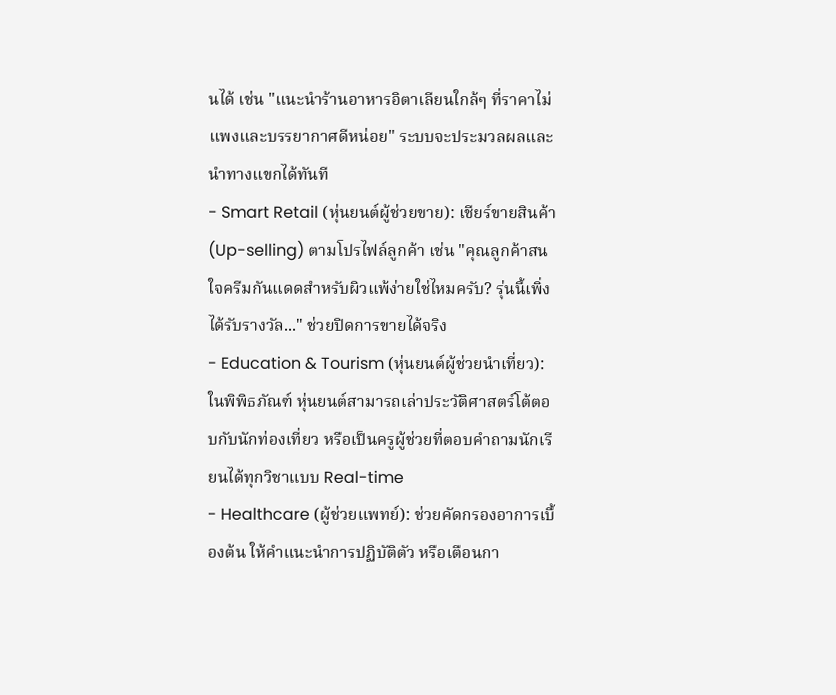นได้ เช่น "แนะนำร้านอาหารอิตาเลียนใกล้ๆ ที่ราคาไม่แพงและบรรยากาศดีหน่อย" ระบบจะประมวลผลและนำทางแขกได้ทันที
- Smart Retail (หุ่นยนต์ผู้ช่วยขาย): เชียร์ขายสินค้า (Up-selling) ตามโปรไฟล์ลูกค้า เช่น "คุณลูกค้าสนใจครีมกันแดดสำหรับผิวแพ้ง่ายใช่ไหมครับ? รุ่นนี้เพิ่งได้รับรางวัล..." ช่วยปิดการขายได้จริง
- Education & Tourism (หุ่นยนต์ผู้ช่วยนำเที่ยว): ในพิพิธภัณฑ์ หุ่นยนต์สามารถเล่าประวัติศาสตร์โต้ตอบกับนักท่องเที่ยว หรือเป็นครูผู้ช่วยที่ตอบคำถามนักเรียนได้ทุกวิชาแบบ Real-time
- Healthcare (ผู้ช่วยแพทย์): ช่วยคัดกรองอาการเบื้องต้น ให้คำแนะนำการปฏิบัติตัว หรือเตือนกา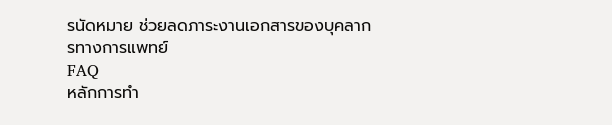รนัดหมาย ช่วยลดภาระงานเอกสารของบุคลากรทางการแพทย์
FAQ
หลักการทำ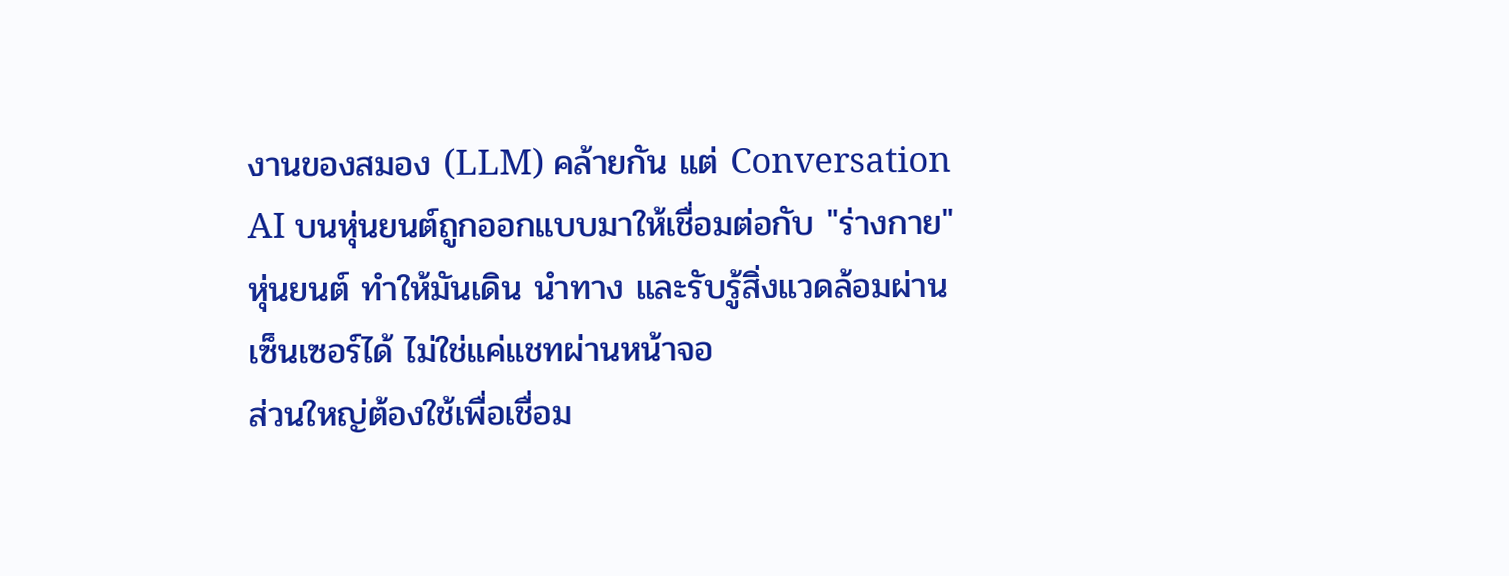งานของสมอง (LLM) คล้ายกัน แต่ Conversation AI บนหุ่นยนต์ถูกออกแบบมาให้เชื่อมต่อกับ "ร่างกาย" หุ่นยนต์ ทำให้มันเดิน นำทาง และรับรู้สิ่งแวดล้อมผ่านเซ็นเซอร์ได้ ไม่ใช่แค่แชทผ่านหน้าจอ
ส่วนใหญ่ต้องใช้เพื่อเชื่อม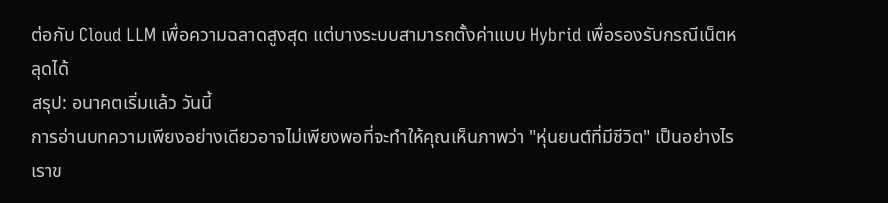ต่อกับ Cloud LLM เพื่อความฉลาดสูงสุด แต่บางระบบสามารถตั้งค่าแบบ Hybrid เพื่อรองรับกรณีเน็ตหลุดได้
สรุป: อนาคตเริ่มแล้ว วันนี้
การอ่านบทความเพียงอย่างเดียวอาจไม่เพียงพอที่จะทำให้คุณเห็นภาพว่า "หุ่นยนต์ที่มีชีวิต" เป็นอย่างไร เราข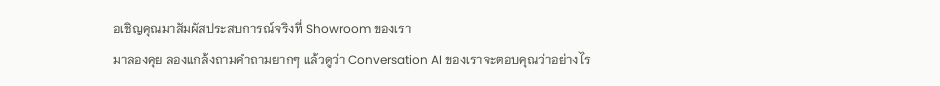อเชิญคุณมาสัมผัสประสบการณ์จริงที่ Showroom ของเรา
มาลองคุย ลองแกล้งถามคำถามยากๆ แล้วดูว่า Conversation AI ของเราจะตอบคุณว่าอย่างไร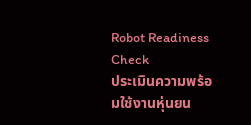Robot Readiness Check
ประเมินความพร้อมใช้งานหุ่นยน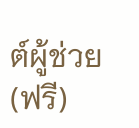ต์ผู้ช่วย (ฟรี)